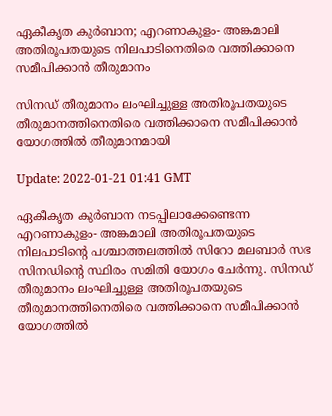ഏകീകൃത കുർബാന; എറണാകുളം- അങ്കമാലി അതിരൂപതയുടെ നിലപാടിനെതിരെ വത്തിക്കാനെ സമീപിക്കാൻ തീരുമാനം

സിനഡ് തീരുമാനം ലംഘിച്ചുള്ള അതിരൂപതയുടെ തീരുമാനത്തിനെതിരെ വത്തിക്കാനെ സമീപിക്കാൻ യോഗത്തിൽ തീരുമാനമായി

Update: 2022-01-21 01:41 GMT

ഏകീകൃത കുർബാന നടപ്പിലാക്കേണ്ടെന്ന എറണാകുളം- അങ്കമാലി അതിരൂപതയുടെ നിലപാടിന്‍റെ പശ്ചാത്തലത്തിൽ സിറോ മലബാർ സഭ സിനഡിന്‍റെ സ്ഥിരം സമിതി യോഗം ചേർന്നു. സിനഡ് തീരുമാനം ലംഘിച്ചുള്ള അതിരൂപതയുടെ തീരുമാനത്തിനെതിരെ വത്തിക്കാനെ സമീപിക്കാൻ യോഗത്തിൽ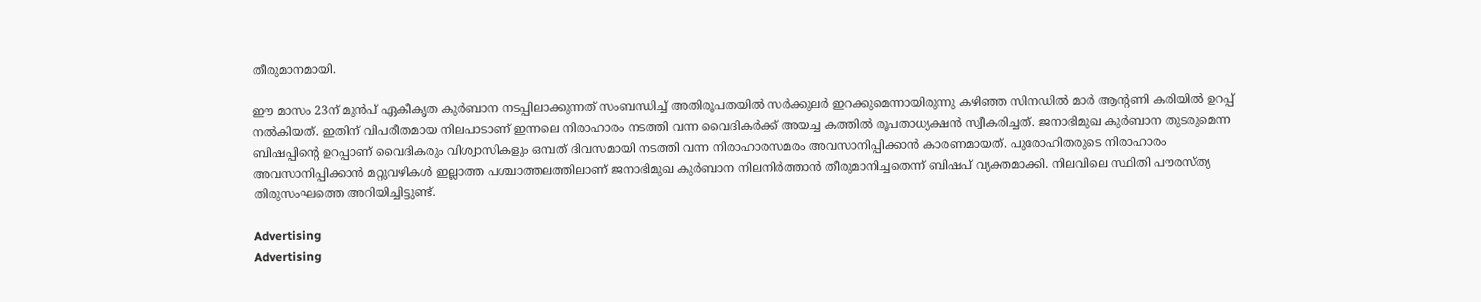തീരുമാനമായി.

ഈ മാസം 23ന് മുൻപ് ഏകീകൃത കുർബാന നടപ്പിലാക്കുന്നത് സംബന്ധിച്ച് അതിരൂപതയിൽ സർക്കുലർ ഇറക്കുമെന്നായിരുന്നു കഴിഞ്ഞ സിനഡിൽ മാർ ആന്‍റണി കരിയിൽ ഉറപ്പ് നൽകിയത്. ഇതിന് വിപരീതമായ നിലപാടാണ് ഇന്നലെ നിരാഹാരം നടത്തി വന്ന വൈദികർക്ക് അയച്ച കത്തിൽ രൂപതാധ്യക്ഷൻ സ്വീകരിച്ചത്. ജനാഭിമുഖ കുർബാന തുടരുമെന്ന ബിഷപ്പിന്‍റെ ഉറപ്പാണ് വൈദികരും വിശ്വാസികളും ഒമ്പത് ദിവസമായി നടത്തി വന്ന നിരാഹാരസമരം അവസാനിപ്പിക്കാൻ കാരണമായത്. പുരോഹിതരുടെ നിരാഹാരം അവസാനിപ്പിക്കാൻ മറ്റുവഴികൾ ഇല്ലാത്ത പശ്ചാത്തലത്തിലാണ് ജനാഭിമുഖ കുര്‍ബാന നിലനിര്‍ത്താന്‍ തീരുമാനിച്ചതെന്ന് ബിഷപ് വ്യക്തമാക്കി. നിലവിലെ സ്ഥിതി പൗരസ്ത്യ തിരുസംഘത്തെ അറിയിച്ചിട്ടുണ്ട്.

Advertising
Advertising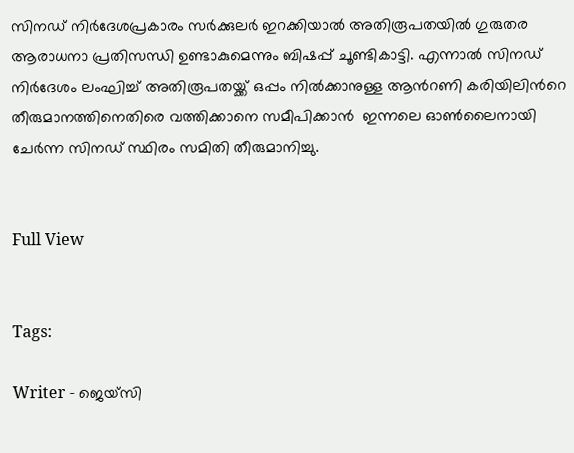സിനഡ് നിർദേശപ്രകാരം സർക്കുലർ ഇറക്കിയാൽ അതിരൂപതയില്‍ ഗുരുതര ആരാധനാ പ്രതിസന്ധി ഉണ്ടാകുമെന്നും ബിഷപ്പ് ചൂണ്ടികാട്ടി. എന്നാൽ സിനഡ് നിർദേശം ലംഘിച്ച് അതിരൂപതയ്ക്ക് ഒപ്പം നിൽക്കാനുള്ള ആന്‍റണി കരിയിലിന്‍റെ തീരുമാനത്തിനെതിരെ വത്തിക്കാനെ സമീപിക്കാൻ  ഇന്നലെ ഓൺലൈനായി ചേർന്ന സിനഡ് സ്ഥിരം സമിതി തീരുമാനിച്ചു.


Full View


Tags:

Writer - ജെയ്സി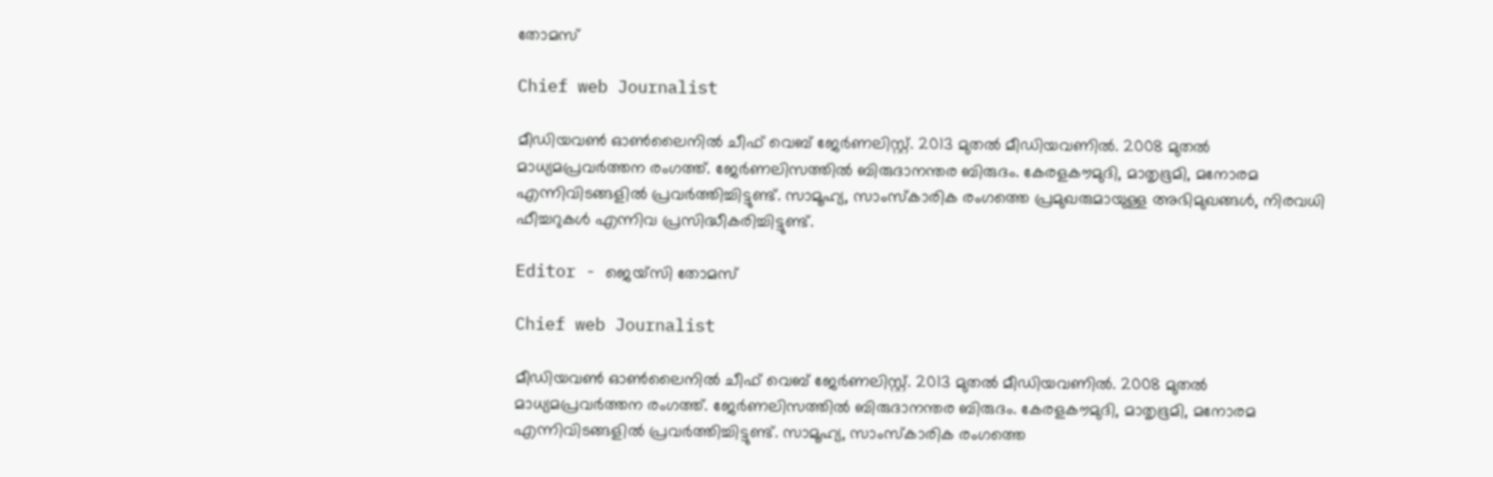തോമസ്

Chief web Journalist

മീഡിയവൺ ഓൺലൈനിൽ ചീഫ് വെബ് ജേർണലിസ്റ്റ്. 2013 മുതൽ മീഡിയവണിൽ. 2008 മുതൽ മാധ്യമപ്രവർത്തന രംഗത്ത്. ജേർണലിസത്തിൽ ബിരുദാനന്തര ബിരുദം. കേരളകൗമുദി, മാതൃഭൂമി, മനോരമ എന്നിവിടങ്ങളിൽ പ്രവർത്തിച്ചിട്ടുണ്ട്. സാമൂഹ്യ, സാംസ്‌കാരിക രംഗത്തെ പ്രമുഖരുമായുള്ള അഭിമുഖങ്ങൾ, നിരവധി ഫീച്ചറുകൾ എന്നിവ പ്രസിദ്ധീകരിച്ചിട്ടുണ്ട്.

Editor - ജെയ്സി തോമസ്

Chief web Journalist

മീഡിയവൺ ഓൺലൈനിൽ ചീഫ് വെബ് ജേർണലിസ്റ്റ്. 2013 മുതൽ മീഡിയവണിൽ. 2008 മുതൽ മാധ്യമപ്രവർത്തന രംഗത്ത്. ജേർണലിസത്തിൽ ബിരുദാനന്തര ബിരുദം. കേരളകൗമുദി, മാതൃഭൂമി, മനോരമ എന്നിവിടങ്ങളിൽ പ്രവർത്തിച്ചിട്ടുണ്ട്. സാമൂഹ്യ, സാംസ്‌കാരിക രംഗത്തെ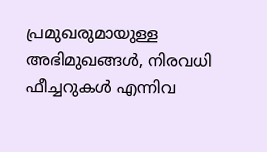പ്രമുഖരുമായുള്ള അഭിമുഖങ്ങൾ, നിരവധി ഫീച്ചറുകൾ എന്നിവ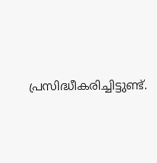പ്രസിദ്ധീകരിച്ചിട്ടുണ്ട്.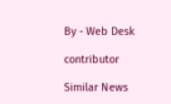By - Web Desk

contributor

Similar News